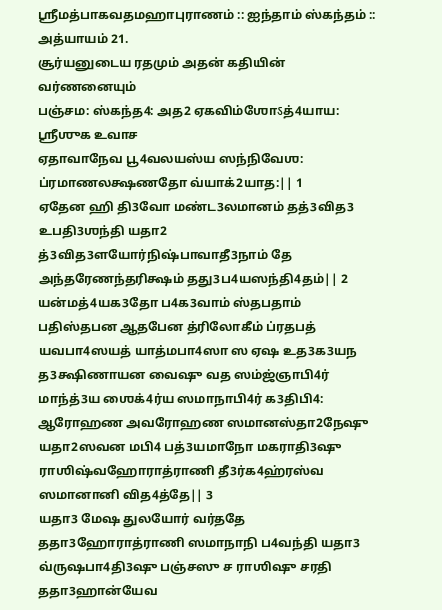ஶ்ரீமத்பாகவதமஹாபுராணம் :: ஐந்தாம் ஸ்கந்தம் :: அத்யாயம் 21.
சூர்யனுடைய ரதமும் அதன் கதியின் வர்ணனையும்
பஞ்சம: ஸ்கந்த4: அத2 ஏகவிம்ஶோऽத்4யாய:
ஶ்ரீஶுக உவாச
ஏதாவாநேவ பூ4வலயஸ்ய ஸந்நிவேஶ: ப்ரமாணலக்ஷணதோ வ்யாக்2யாத:|| 1
ஏதேன ஹி தி3வோ மண்ட3லமானம் தத்3வித3 உபதி3ஶந்தி யதா2 த்3வித3ளயோர்நிஷ்பாவாதீ3நாம் தே அந்தரேணந்தரிக்ஷம் தது3ப4யஸந்தி4தம்|| 2
யன்மத்4யக3தோ ப4க3வாம் ஸ்தபதாம் பதிஸ்தபன ஆதபேன த்ரிலோகீம் ப்ரதபத் யவபா4ஸயத் யாத்மபா4ஸா ஸ ஏஷ உத3க3யந த3க்ஷிணாயன வைஷு வத ஸம்ஜ்ஞாபி4ர் மாந்த்3ய ஶைக்4ர்ய ஸமாநாபி4ர் க3திபி4: ஆரோஹண அவரோஹண ஸமானஸ்தா2நேஷு யதா2ஸவன மபி4 பத்3யமாநோ மகராதி3ஷு ராஶிஷ்வஹோராத்ராணி தீ3ர்க4ஹ்ரஸ்வ ஸமானானி வித4த்தே|| 3
யதா3 மேஷ துலயோர் வர்ததே ததா3ஹோராத்ராணி ஸமாநாநி ப4வந்தி யதா3 வ்ருஷபா4தி3ஷு பஞ்சஸு ச ராஶிஷு சரதி ததா3ஹான்யேவ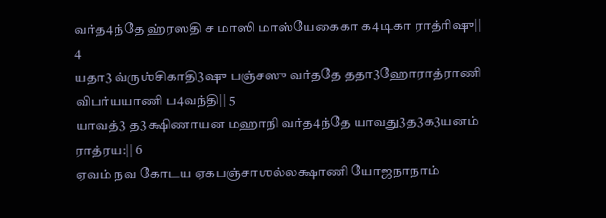வர்த4ந்தே ஹ்ரஸதி ச மாஸி மாஸ்யேகைகா க4டிகா ராத்ரிஷு|| 4
யதா3 வ்ருஶ்சிகாதி3ஷு பஞ்சஸு வர்ததே ததா3ஹோராத்ராணி விபர்யயாணி ப4வந்தி|| 5
யாவத்3 த3க்ஷிணாயன மஹாநி வர்த4ந்தே யாவது3த3க3யனம் ராத்ரய:|| 6
ஏவம் நவ கோடய ஏகபஞ்சாஶல்லக்ஷாணி யோஜநாநாம்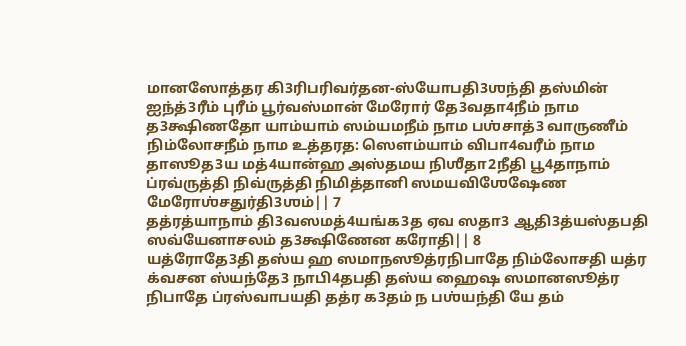மானஸோத்தர கி3ரிபரிவர்தன-ஸ்யோபதி3ஶந்தி தஸ்மின் ஐந்த்3ரீம் புரீம் பூர்வஸ்மான் மேரோர் தே3வதா4நீம் நாம த3க்ஷிணதோ யாம்யாம் ஸம்யமநீம் நாம பஶ்சாத்3 வாருணீம் நிம்லோசநீம் நாம உத்தரத: ஸௌம்யாம் விபா4வரீம் நாம தாஸூத3ய மத்4யான்ஹ அஸ்தமய நிஶீதா2நீதி பூ4தாநாம் ப்ரவ்ருத்தி நிவ்ருத்தி நிமித்தானி ஸமயவிஶேஷேண மேரோஶ்சதுர்தி3ஶம்|| 7
தத்ரத்யாநாம் தி3வஸமத்4யங்க3த ஏவ ஸதா3 ஆதி3த்யஸ்தபதி ஸவ்யேனாசலம் த3க்ஷிணேன கரோதி|| 8
யத்ரோதே3தி தஸ்ய ஹ ஸமாநஸூத்ரநிபாதே நிம்லோசதி யத்ர க்வசன ஸ்யந்தே3 நாபி4தபதி தஸ்ய ஹைஷ ஸமானஸூத்ர நிபாதே ப்ரஸ்வாபயதி தத்ர க3தம் ந பஶ்யந்தி யே தம்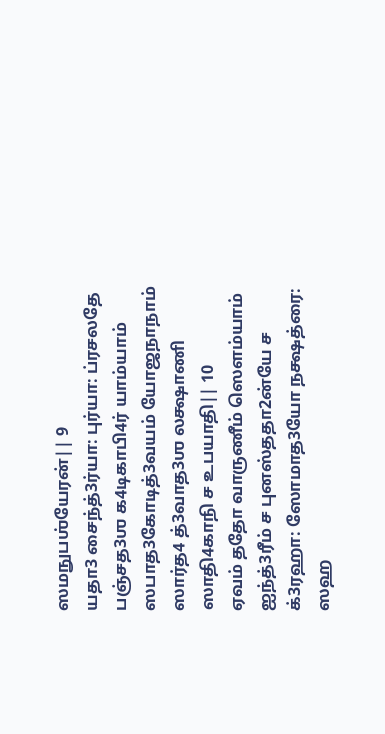ஸமநுபஶ்யேரன்|| 9
யதா3 சைந்த்3ர்யா: புர்யா: ப்ரசலதே பஞ்சத3ஶ க4டிகாபி4ர் யாம்யாம் ஸபாத3கோடித்3வயம் யோஜநாநாம் ஸார்த4 த்3வாத3ஶ லக்ஷாணி ஸாதி4காநி ச உபயாதி|| 10
ஏவம் ததோ வாருணீம் ஸௌம்யாம் ஐந்த்3ரீம் ச புனஸ்ததா2ன்யே ச க்3ரஹா: ஸோமாத3யோ நக்ஷத்ரை: ஸஹ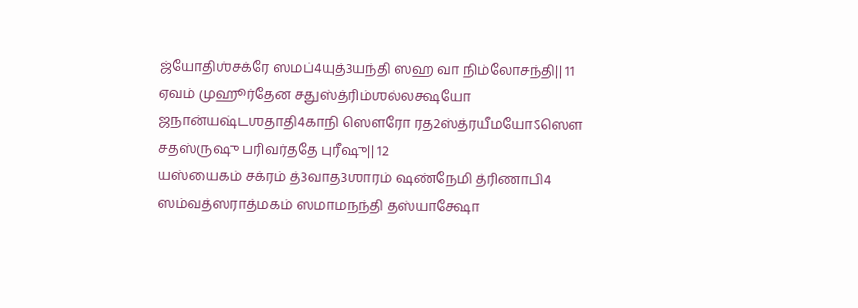ஜ்யோதிஶ்சக்ரே ஸமப்4யுத்3யந்தி ஸஹ வா நிம்லோசந்தி|| 11
ஏவம் முஹூர்தேன சதுஸ்த்ரிம்ஶல்லக்ஷயோ ஜநான்யஷ்டஶதாதி4காநி ஸௌரோ ரத2ஸ்த்ரயீமயோऽஸௌ சதஸ்ருஷு பரிவர்ததே புரீஷு|| 12
யஸ்யைகம் சக்ரம் த்3வாத3ஶாரம் ஷண்நேமி த்ரிணாபி4 ஸம்வத்ஸராத்மகம் ஸமாமநந்தி தஸ்யாக்ஷோ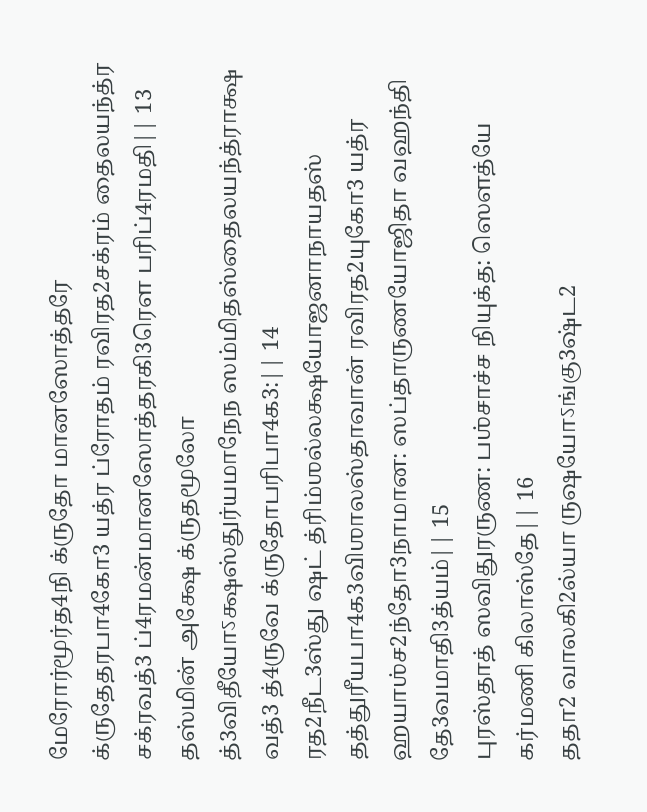மேரோர்மூர்த4நி க்ருதோ மானஸோத்தரே க்ருதேதரபா4கோ3 யத்ர ப்ரோதம் ரவிரத2சக்ரம் தைலயந்த்ர சக்ரவத்3 ப்4ரமன்மானஸோத்தரகி3ரௌ பரிப்4ரமதி|| 13
தஸ்மின் அக்ஷே க்ருதமூலோ த்3விதீயோऽக்ஷஸ்துர்யமாநேந ஸம்மிதஸ்தைலயந்த்ராக்ஷ வத்3 த்4ருவே க்ருதோபரிபா4க3:|| 14
ரத2நீட3ஸ்து ஷட் த்ரிம்ஶல்லக்ஷயோஜனாநாயதஸ் தத்துரீயபா4க3விஶாலஸ்தாவான் ரவிரத2யுகோ3 யத்ர ஹயாஶ்ச2ந்தோ3நாமான: ஸப்தாருணயோஜிதா வஹந்தி தே3வமாதி3த்யம்|| 15
புரஸ்தாத் ஸவிதுரருண: பஶ்சாச்ச நியுக்த: ஸௌத்யே கர்மணி கிலாஸ்தே|| 16
ததா2 வாலகி2ல்யா ருஷயோऽங்கு3ஷ்ட2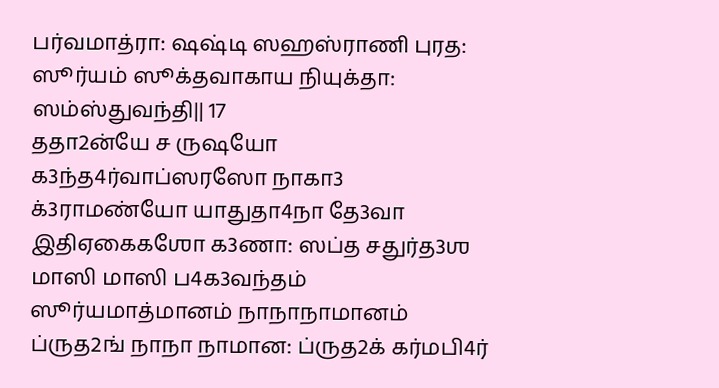பர்வமாத்ரா: ஷஷ்டி ஸஹஸ்ராணி புரத: ஸூர்யம் ஸூக்தவாகாய நியுக்தா: ஸம்ஸ்துவந்தி|| 17
ததா2ன்யே ச ருஷயோ க3ந்த4ர்வாப்ஸரஸோ நாகா3 க்3ராமண்யோ யாதுதா4நா தே3வா இதிஏகைகஶோ க3ணா: ஸப்த சதுர்த3ஶ மாஸி மாஸி ப4க3வந்தம் ஸூர்யமாத்மானம் நாநாநாமானம் ப்ருத2ங் நாநா நாமான: ப்ருத2க் கர்மபி4ர்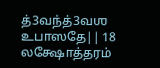த்3வந்த்3வஶ உபாஸதே|| 18
லக்ஷோத்தரம்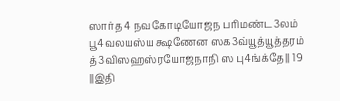ஸார்த4 நவகோடியோஜந பரிமண்ட3லம் பூ4வலயஸ்ய க்ஷணேன ஸக3வ்யூத்யூத்தரம் த்3விஸஹஸ்ரயோஜநாநி ஸ பு4ங்க்தே|| 19
||இதி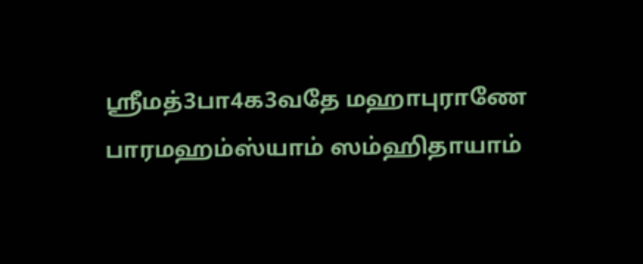ஶ்ரீமத்3பா4க3வதே மஹாபுராணே பாரமஹம்ஸ்யாம் ஸம்ஹிதாயாம்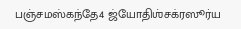பஞ்சமஸ்கந்தே4 ஜ்யோதிஶ்சக்ரஸூர்ய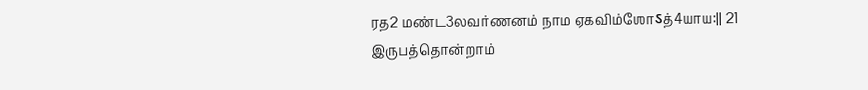ரத2 மண்ட3லவர்ணனம் நாம ஏகவிம்ஶோऽத்4யாய:|| 21
இருபத்தொன்றாம்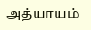அத்யாயம்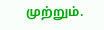முற்றும்.